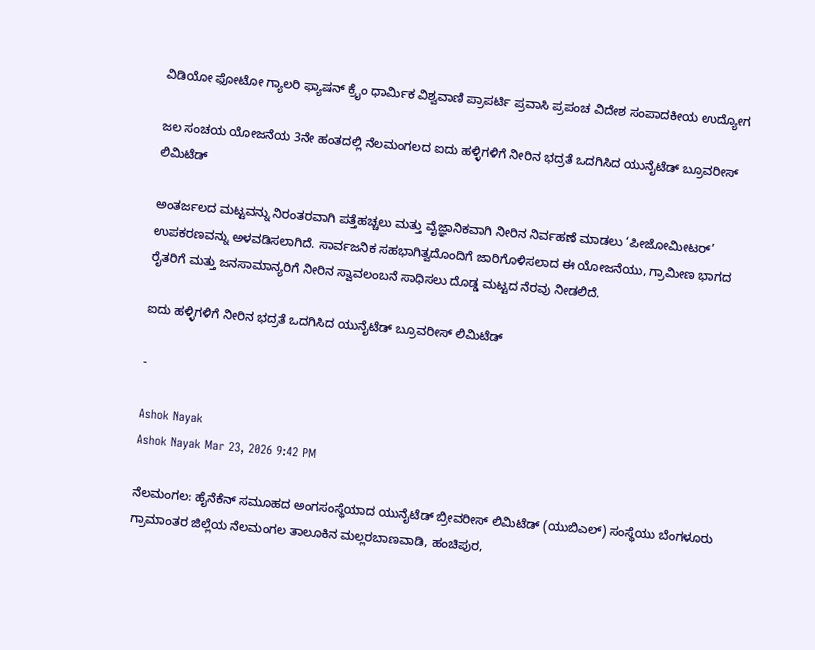ವಿಡಿಯೋ ಫೋಟೋ ಗ್ಯಾಲರಿ ಫ್ಯಾಷನ್ ಕ್ರೈಂ ಧಾರ್ಮಿಕ ವಿಶ್ವವಾಣಿ ಪ್ರಾಪರ್ಟಿ ಪ್ರವಾಸಿ ಪ್ರಪಂಚ ವಿದೇಶ ಸಂಪಾದಕೀಯ ಉದ್ಯೋಗ

ಜಲ ಸಂಚಯ ಯೋಜನೆಯ 3ನೇ ಹಂತದಲ್ಲಿ ನೆಲಮಂಗಲದ ಐದು ಹಳ್ಳಿಗಳಿಗೆ ನೀರಿನ ಭದ್ರತೆ ಒದಗಿಸಿದ ಯುನೈಟೆಡ್ ಬ್ರೂವರೀಸ್ ಲಿಮಿಟೆಡ್

ಅಂತರ್ಜಲದ ಮಟ್ಟವನ್ನು ನಿರಂತರವಾಗಿ ಪತ್ತೆಹಚ್ಚಲು ಮತ್ತು ವೈಜ್ಞಾನಿಕವಾಗಿ ನೀರಿನ ನಿರ್ವಹಣೆ ಮಾಡಲು ‘ಪೀಜೋಮೀಟರ್’ ಉಪಕರಣವನ್ನು ಅಳವಡಿಸಲಾಗಿದೆ. ಸಾರ್ವಜನಿಕ ಸಹಭಾಗಿತ್ವದೊಂದಿಗೆ ಜಾರಿಗೊಳಿಸಲಾದ ಈ ಯೋಜನೆಯು, ಗ್ರಾಮೀಣ ಭಾಗದ ರೈತರಿಗೆ ಮತ್ತು ಜನಸಾಮಾನ್ಯರಿಗೆ ನೀರಿನ ಸ್ವಾವಲಂಬನೆ ಸಾಧಿಸಲು ದೊಡ್ಡ ಮಟ್ಟದ ನೆರವು ನೀಡಲಿದೆ.

ಐದು ಹಳ್ಳಿಗಳಿಗೆ ನೀರಿನ ಭದ್ರತೆ ಒದಗಿಸಿದ ಯುನೈಟೆಡ್ ಬ್ರೂವರೀಸ್ ಲಿಮಿಟೆಡ್

-

Ashok Nayak
Ashok Nayak Mar 23, 2026 9:42 PM

ನೆಲಮಂಗಲ: ಹೈನೆಕೆನ್ ಸಮೂಹದ ಅಂಗಸಂಸ್ಥೆಯಾದ ಯುನೈಟೆಡ್ ಬ್ರೀವರೀಸ್ ಲಿಮಿಟೆಡ್ (ಯುಬಿಎಲ್) ಸಂಸ್ಥೆಯು ಬೆಂಗಳೂರು ಗ್ರಾಮಾಂತರ ಜಿಲ್ಲೆಯ ನೆಲಮಂಗಲ ತಾಲೂಕಿನ ಮಲ್ಲರಬಾಣವಾಡಿ, ಹಂಚಿಪುರ,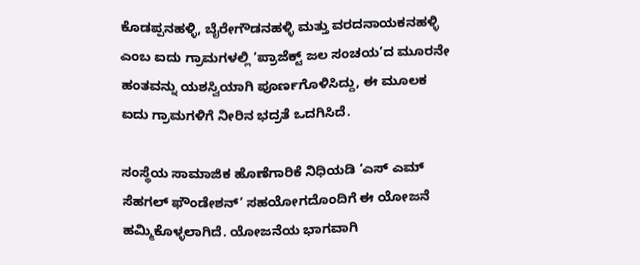ಕೊಡಪ್ಪನಹಳ್ಳಿ, ಬೈರೇಗೌಡನಹಳ್ಳಿ ಮತ್ತು ವರದನಾಯಕನಹಳ್ಳಿ ಎಂಬ ಐದು ಗ್ರಾಮಗಳಲ್ಲಿ ‘ಪ್ರಾಜೆಕ್ಟ್ ಜಲ ಸಂಚಯ’ದ ಮೂರನೇ ಹಂತವನ್ನು ಯಶಸ್ವಿಯಾಗಿ ಪೂರ್ಣಗೊಳಿಸಿದ್ದು, ಈ ಮೂಲಕ ಐದು ಗ್ರಾಮಗಳಿಗೆ ನೀರಿನ ಭದ್ರತೆ ಒದಗಿಸಿದೆ.

ಸಂಸ್ಥೆಯ ಸಾಮಾಜಿಕ ಹೊಣೆಗಾರಿಕೆ ನಿಧಿಯಡಿ ‘ಎಸ್ ಎಮ್ ಸೆಹಗಲ್ ಫೌಂಡೇಶನ್’ ಸಹಯೋಗದೊಂದಿಗೆ ಈ ಯೋಜನೆ ಹಮ್ಮಿಕೊಳ್ಳಲಾಗಿದೆ. ಯೋಜನೆಯ ಭಾಗವಾಗಿ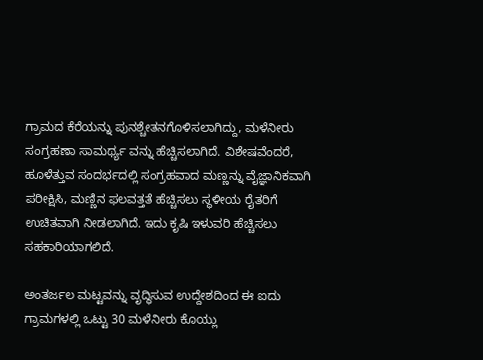ಗ್ರಾಮದ ಕೆರೆಯನ್ನು ಪುನಶ್ಚೇತನಗೊಳಿಸಲಾಗಿದ್ದು, ಮಳೆನೀರು ಸಂಗ್ರಹಣಾ ಸಾಮರ್ಥ್ಯ ವನ್ನು ಹೆಚ್ಚಿಸಲಾಗಿದೆ. ವಿಶೇಷವೆಂದರೆ, ಹೂಳೆತ್ತುವ ಸಂದರ್ಭದಲ್ಲಿ ಸಂಗ್ರಹವಾದ ಮಣ್ಣನ್ನು ವೈಜ್ಞಾನಿಕವಾಗಿ ಪರೀಕ್ಷಿಸಿ, ಮಣ್ಣಿನ ಫಲವತ್ತತೆ ಹೆಚ್ಚಿಸಲು ಸ್ಥಳೀಯ ರೈತರಿಗೆ ಉಚಿತವಾಗಿ ನೀಡಲಾಗಿದೆ. ಇದು ಕೃಷಿ ಇಳುವರಿ ಹೆಚ್ಚಿಸಲು ಸಹಕಾರಿಯಾಗಲಿದೆ.

ಅಂತರ್ಜಲ ಮಟ್ಟವನ್ನು ವೃದ್ಧಿಸುವ ಉದ್ದೇಶದಿಂದ ಈ ಐದು ಗ್ರಾಮಗಳಲ್ಲಿ ಒಟ್ಟು 30 ಮಳೆನೀರು ಕೊಯ್ಲು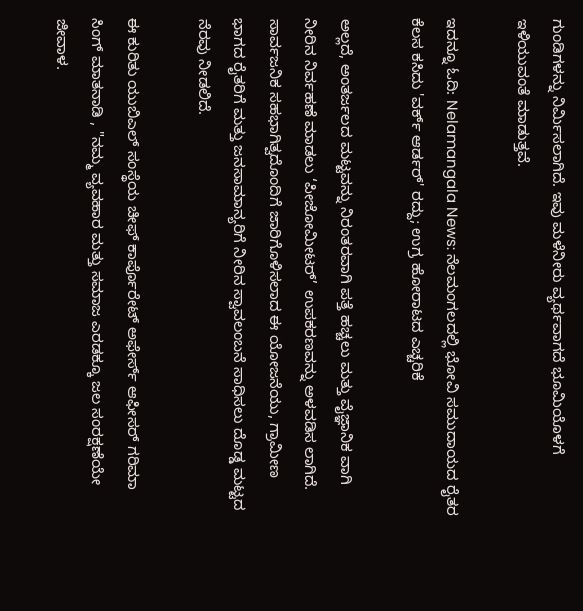ಗುಂಡಿಗಳನ್ನು ನಿರ್ಮಿಸಲಾಗಿದೆ. ಇವು ಮಳೆನೀರು ವ್ಯರ್ಥವಾಗದೆ ಭೂಮಿಯೊಳಗೆ ಇಳಿಯುವಂತೆ ಮಾಡುತ್ತವೆ.

ಇದನ್ನೂ ಓದಿ: Nelamangala News: ನೆಲಮಂಗಲದಲ್ಲಿ ಭೋವಿ ಸಮುದಾಯದ ರೈತರ ಕೆಲಸ ಕಸಿದು 'ವರ್ಕ್ ಆರ್ಡರ್' ರದ್ದು; ಉಗ್ರ ಹೋರಾಟದ ಎಚ್ಚರಿಕೆ

ಅಲ್ಲದೆ, ಅಂತರ್ಜಲದ ಮಟ್ಟವನ್ನು ನಿರಂತರವಾಗಿ ಪತ್ತೆ ಹಚ್ಚಲು ಮತ್ತು ವೈಜ್ಞಾನಿಕ ವಾಗಿ ನೀರಿನ ನಿರ್ವಹಣೆ ಮಾಡಲು ‘ಪೀಜೋಮೀಟರ್’ ಉಪಕರಣವನ್ನು ಅಳವಡಿಸ ಲಾಗಿದೆ. ಸಾರ್ವಜನಿಕ ಸಹಭಾಗಿತ್ವದೊಂದಿಗೆ ಜಾರಿಗೊಳಿಸಲಾದ ಈ ಯೋಜನೆಯು, ಗ್ರಾಮೀಣ ಭಾಗದ ರೈತರಿಗೆ ಮತ್ತು ಜನಸಾಮಾನ್ಯರಿಗೆ ನೀರಿನ ಸ್ವಾವಲಂಬನೆ ಸಾಧಿಸಲು ದೊಡ್ಡ ಮಟ್ಟದ ನೆರವು ನೀಡಲಿದೆ.

ಈ ಕುರಿತು ಯುಬಿಎಲ್ ಸಂಸ್ಥೆಯ ಚೀಫ್ ಕಾರ್ಪೊರೇಟ್ ಅಫೇರ್ಸ್ ಆಫೀಸರ್ ಗರಿಮಾ ಸಿಂಗ್ ಮಾತನಾಡಿ , "ನಮ್ಮ ವ್ಯವಹಾರ ಮತ್ತು ಸಮಾಜ ಎರಡಕ್ಕೂ ಜಲ ಸಂರಕ್ಷಣೆಯೇ ಜೀವಾಳ.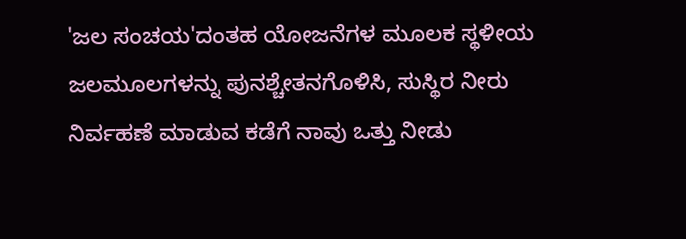'ಜಲ ಸಂಚಯ'ದಂತಹ ಯೋಜನೆಗಳ ಮೂಲಕ ಸ್ಥಳೀಯ ಜಲಮೂಲಗಳನ್ನು ಪುನಶ್ಚೇತನಗೊಳಿಸಿ, ಸುಸ್ಥಿರ ನೀರು ನಿರ್ವಹಣೆ ಮಾಡುವ ಕಡೆಗೆ ನಾವು ಒತ್ತು ನೀಡು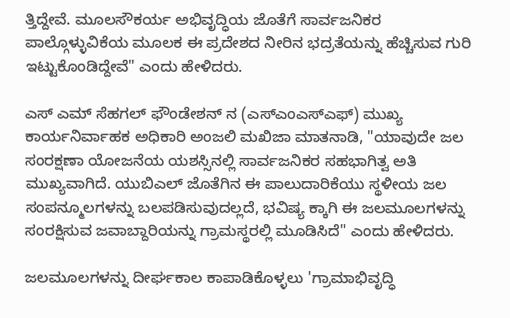ತ್ತಿದ್ದೇವೆ. ಮೂಲಸೌಕರ್ಯ ಅಭಿವೃದ್ಧಿಯ ಜೊತೆಗೆ ಸಾರ್ವಜನಿಕರ ಪಾಲ್ಗೊಳ್ಳುವಿಕೆಯ ಮೂಲಕ ಈ ಪ್ರದೇಶದ ನೀರಿನ ಭದ್ರತೆಯನ್ನು ಹೆಚ್ಚಿಸುವ ಗುರಿ ಇಟ್ಟುಕೊಂಡಿದ್ದೇವೆ" ಎಂದು ಹೇಳಿದರು.

ಎಸ್ ಎಮ್ ಸೆಹಗಲ್ ಫೌಂಡೇಶನ್‌ ನ (ಎಸ್ಎಂಎಸ್ಎಫ್) ಮುಖ್ಯ ಕಾರ್ಯನಿರ್ವಾಹಕ ಅಧಿಕಾರಿ ಅಂಜಲಿ ಮಖಿಜಾ ಮಾತನಾಡಿ, "ಯಾವುದೇ ಜಲ ಸಂರಕ್ಷಣಾ ಯೋಜನೆಯ ಯಶಸ್ಸಿನಲ್ಲಿ ಸಾರ್ವಜನಿಕರ ಸಹಭಾಗಿತ್ವ ಅತಿ ಮುಖ್ಯವಾಗಿದೆ. ಯುಬಿಎಲ್ ಜೊತೆಗಿನ ಈ ಪಾಲುದಾರಿಕೆಯು ಸ್ಥಳೀಯ ಜಲ ಸಂಪನ್ಮೂಲಗಳನ್ನು ಬಲಪಡಿಸುವುದಲ್ಲದೆ, ಭವಿಷ್ಯ ಕ್ಕಾಗಿ ಈ ಜಲಮೂಲಗಳನ್ನು ಸಂರಕ್ಷಿಸುವ ಜವಾಬ್ದಾರಿಯನ್ನು ಗ್ರಾಮಸ್ಥರಲ್ಲಿ ಮೂಡಿಸಿದೆ" ಎಂದು ಹೇಳಿದರು.

ಜಲಮೂಲಗಳನ್ನು ದೀರ್ಘಕಾಲ ಕಾಪಾಡಿಕೊಳ್ಳಲು 'ಗ್ರಾಮಾಭಿವೃದ್ಧಿ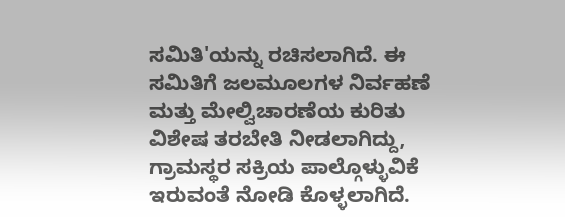ಸಮಿತಿ'ಯನ್ನು ರಚಿಸಲಾಗಿದೆ. ಈ ಸಮಿತಿಗೆ ಜಲಮೂಲಗಳ ನಿರ್ವಹಣೆ ಮತ್ತು ಮೇಲ್ವಿಚಾರಣೆಯ ಕುರಿತು ವಿಶೇಷ ತರಬೇತಿ ನೀಡಲಾಗಿದ್ದು, ಗ್ರಾಮಸ್ಥರ ಸಕ್ರಿಯ ಪಾಲ್ಗೊಳ್ಳುವಿಕೆ ಇರುವಂತೆ ನೋಡಿ ಕೊಳ್ಳಲಾಗಿದೆ.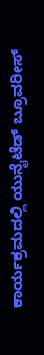ಕಾರ್ಯಕ್ರಮದಲ್ಲಿ ಯುನೈಟೆಡ್ ಬ್ರೂವರೀಸ್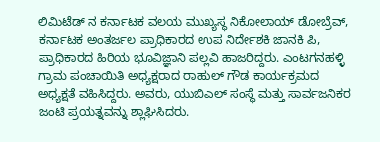ಲಿಮಿಟೆಡ್‌ ನ ಕರ್ನಾಟಕ ವಲಯ ಮುಖ್ಯಸ್ಥ ನಿಕೋಲಾಯ್ ಡೋಬ್ರೆವ್, ಕರ್ನಾಟಕ ಅಂತರ್ಜಲ ಪ್ರಾಧಿಕಾರದ ಉಪ ನಿರ್ದೇಶಕಿ ಜಾನಕಿ ಪಿ, ಪ್ರಾಧಿಕಾರದ ಹಿರಿಯ ಭೂವಿಜ್ಞಾನಿ ಪಲ್ಲವಿ ಹಾಜರಿದ್ದರು. ಎಂಟಗನಹಳ್ಳಿ ಗ್ರಾಮ ಪಂಚಾಯಿತಿ ಅಧ್ಯಕ್ಷರಾದ ರಾಹುಲ್ ಗೌಡ ಕಾರ್ಯಕ್ರಮದ ಅಧ್ಯಕ್ಷತೆ ವಹಿಸಿದ್ದರು. ಅವರು, ಯುಬಿಎಲ್ ಸಂಸ್ಥೆ ಮತ್ತು ಸಾರ್ವಜನಿಕರ ಜಂಟಿ ಪ್ರಯತ್ನವನ್ನು ಶ್ಲಾಘಿಸಿದರು.